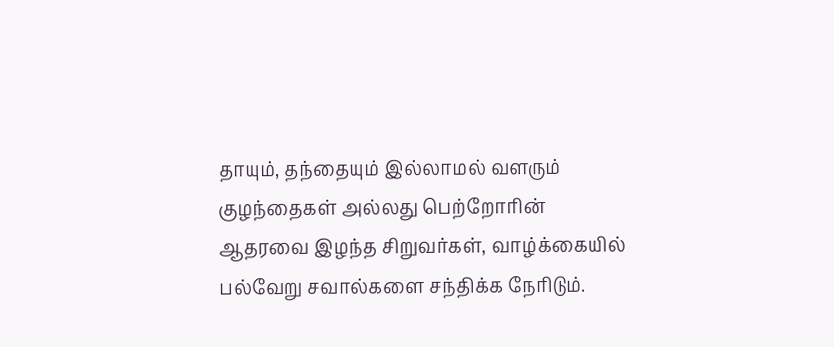தாயும், தந்தையும் இல்லாமல் வளரும் குழந்தைகள் அல்லது பெற்றோரின் ஆதரவை இழந்த சிறுவர்கள், வாழ்க்கையில் பல்வேறு சவால்களை சந்திக்க நேரிடும்.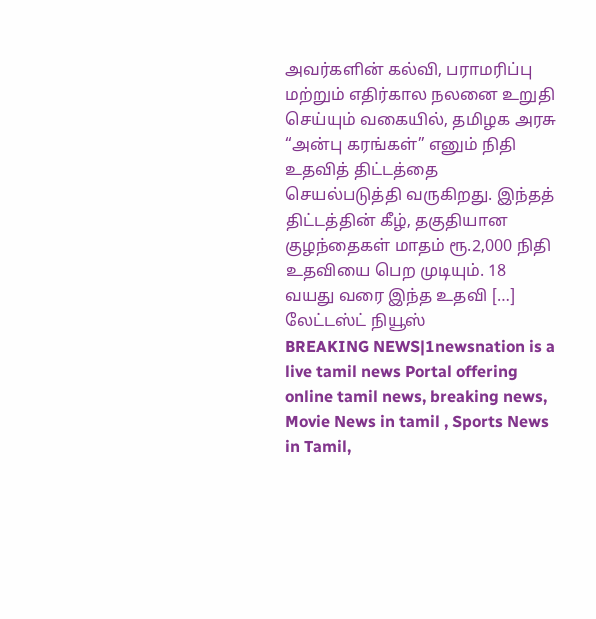அவர்களின் கல்வி, பராமரிப்பு மற்றும் எதிர்கால நலனை உறுதி செய்யும் வகையில், தமிழக அரசு “அன்பு கரங்கள்” எனும் நிதி உதவித் திட்டத்தை செயல்படுத்தி வருகிறது. இந்தத் திட்டத்தின் கீழ், தகுதியான குழந்தைகள் மாதம் ரூ.2,000 நிதி உதவியை பெற முடியும். 18 வயது வரை இந்த உதவி […]
லேட்டஸ்ட் நியூஸ்
BREAKING NEWS|1newsnation is a live tamil news Portal offering online tamil news, breaking news, Movie News in tamil , Sports News in Tamil,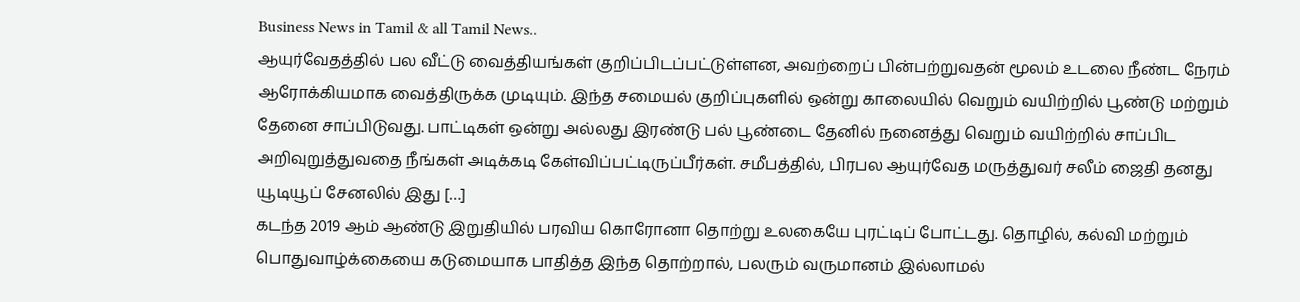Business News in Tamil & all Tamil News..
ஆயுர்வேதத்தில் பல வீட்டு வைத்தியங்கள் குறிப்பிடப்பட்டுள்ளன, அவற்றைப் பின்பற்றுவதன் மூலம் உடலை நீண்ட நேரம் ஆரோக்கியமாக வைத்திருக்க முடியும். இந்த சமையல் குறிப்புகளில் ஒன்று காலையில் வெறும் வயிற்றில் பூண்டு மற்றும் தேனை சாப்பிடுவது. பாட்டிகள் ஒன்று அல்லது இரண்டு பல் பூண்டை தேனில் நனைத்து வெறும் வயிற்றில் சாப்பிட அறிவுறுத்துவதை நீங்கள் அடிக்கடி கேள்விப்பட்டிருப்பீர்கள். சமீபத்தில், பிரபல ஆயுர்வேத மருத்துவர் சலீம் ஜைதி தனது யூடியூப் சேனலில் இது […]
கடந்த 2019 ஆம் ஆண்டு இறுதியில் பரவிய கொரோனா தொற்று உலகையே புரட்டிப் போட்டது. தொழில், கல்வி மற்றும் பொதுவாழ்க்கையை கடுமையாக பாதித்த இந்த தொற்றால், பலரும் வருமானம் இல்லாமல்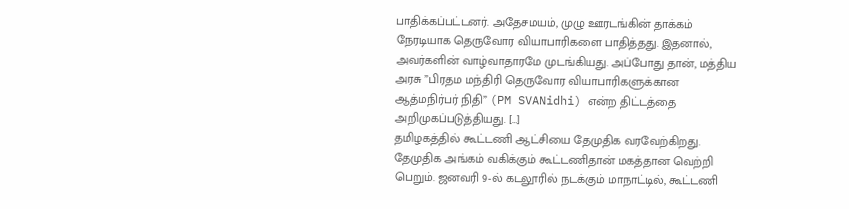பாதிக்கப்பட்டனர். அதேசமயம், முழு ஊரடங்கின் தாக்கம் நேரடியாக தெருவோர வியாபாரிகளை பாதித்தது. இதனால், அவர்களின் வாழ்வாதாரமே முடங்கியது. அப்போது தான், மத்திய அரசு ”பிரதம மந்திரி தெருவோர வியாபாரிகளுக்கான ஆத்மநிர்பர் நிதி” (PM SVANidhi) என்ற திட்டத்தை அறிமுகப்படுத்தியது. […]
தமிழகத்தில் கூட்டணி ஆட்சியை தேமுதிக வரவேற்கிறது. தேமுதிக அங்கம் வகிக்கும் கூட்டணிதான் மகத்தான வெற்றி பெறும். ஜனவரி 9-ல் கடலூரில் நடக்கும் மாநாட்டில், கூட்டணி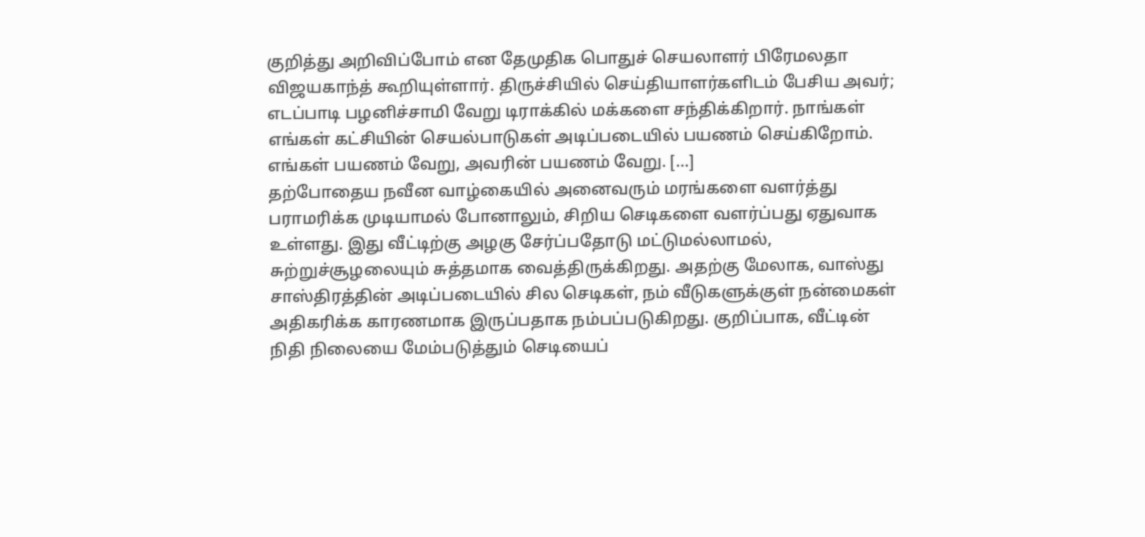குறித்து அறிவிப்போம் என தேமுதிக பொதுச் செயலாளர் பிரேமலதா விஜயகாந்த் கூறியுள்ளார். திருச்சியில் செய்தியாளர்களிடம் பேசிய அவர்; எடப்பாடி பழனிச்சாமி வேறு டிராக்கில் மக்களை சந்திக்கிறார். நாங்கள் எங்கள் கட்சியின் செயல்பாடுகள் அடிப்படையில் பயணம் செய்கிறோம். எங்கள் பயணம் வேறு, அவரின் பயணம் வேறு. […]
தற்போதைய நவீன வாழ்கையில் அனைவரும் மரங்களை வளர்த்து பராமரிக்க முடியாமல் போனாலும், சிறிய செடிகளை வளர்ப்பது ஏதுவாக உள்ளது. இது வீட்டிற்கு அழகு சேர்ப்பதோடு மட்டுமல்லாமல், சுற்றுச்சூழலையும் சுத்தமாக வைத்திருக்கிறது. அதற்கு மேலாக, வாஸ்து சாஸ்திரத்தின் அடிப்படையில் சில செடிகள், நம் வீடுகளுக்குள் நன்மைகள் அதிகரிக்க காரணமாக இருப்பதாக நம்பப்படுகிறது. குறிப்பாக, வீட்டின் நிதி நிலையை மேம்படுத்தும் செடியைப்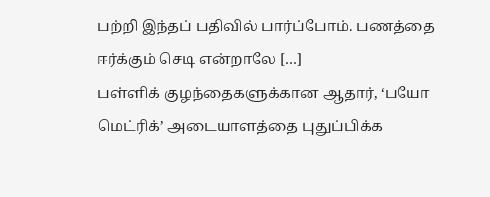பற்றி இந்தப் பதிவில் பார்ப்போம். பணத்தை ஈர்க்கும் செடி என்றாலே […]
பள்ளிக் குழந்தைகளுக்கான ஆதார், ‘பயோ மெட்ரிக்’ அடையாளத்தை புதுப்பிக்க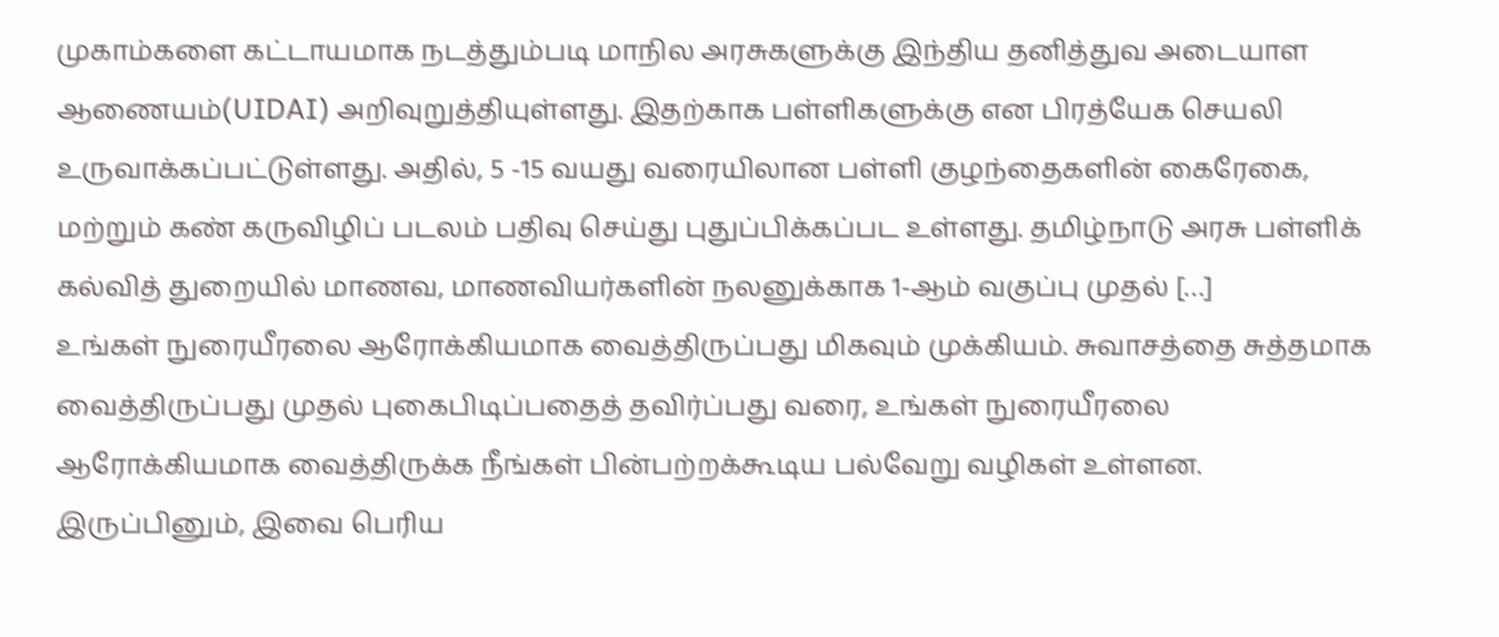முகாம்களை கட்டாயமாக நடத்தும்படி மாநில அரசுகளுக்கு இந்திய தனித்துவ அடையாள ஆணையம்(UIDAI) அறிவுறுத்தியுள்ளது. இதற்காக பள்ளிகளுக்கு என பிரத்யேக செயலி உருவாக்கப்பட்டுள்ளது. அதில், 5 -15 வயது வரையிலான பள்ளி குழந்தைகளின் கைரேகை, மற்றும் கண் கருவிழிப் படலம் பதிவு செய்து புதுப்பிக்கப்பட உள்ளது. தமிழ்நாடு அரசு பள்ளிக் கல்வித் துறையில் மாணவ, மாணவியர்களின் நலனுக்காக 1-ஆம் வகுப்பு முதல் […]
உங்கள் நுரையீரலை ஆரோக்கியமாக வைத்திருப்பது மிகவும் முக்கியம். சுவாசத்தை சுத்தமாக வைத்திருப்பது முதல் புகைபிடிப்பதைத் தவிர்ப்பது வரை, உங்கள் நுரையீரலை ஆரோக்கியமாக வைத்திருக்க நீங்கள் பின்பற்றக்கூடிய பல்வேறு வழிகள் உள்ளன. இருப்பினும், இவை பெரிய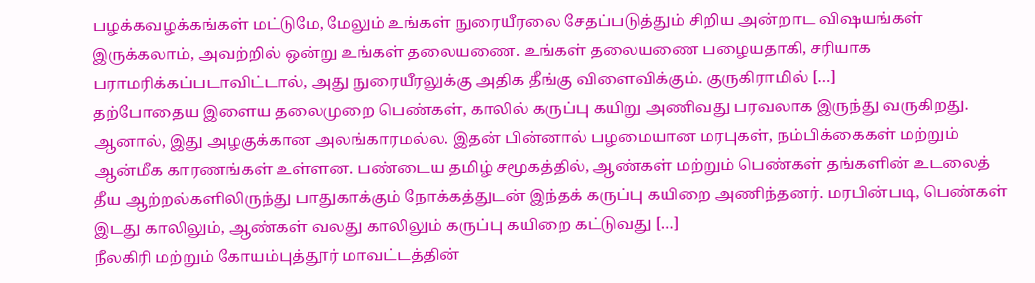பழக்கவழக்கங்கள் மட்டுமே, மேலும் உங்கள் நுரையீரலை சேதப்படுத்தும் சிறிய அன்றாட விஷயங்கள் இருக்கலாம், அவற்றில் ஒன்று உங்கள் தலையணை. உங்கள் தலையணை பழையதாகி, சரியாக பராமரிக்கப்படாவிட்டால், அது நுரையீரலுக்கு அதிக தீங்கு விளைவிக்கும். குருகிராமில் […]
தற்போதைய இளைய தலைமுறை பெண்கள், காலில் கருப்பு கயிறு அணிவது பரவலாக இருந்து வருகிறது. ஆனால், இது அழகுக்கான அலங்காரமல்ல. இதன் பின்னால் பழமையான மரபுகள், நம்பிக்கைகள் மற்றும் ஆன்மீக காரணங்கள் உள்ளன. பண்டைய தமிழ் சமூகத்தில், ஆண்கள் மற்றும் பெண்கள் தங்களின் உடலைத் தீய ஆற்றல்களிலிருந்து பாதுகாக்கும் நோக்கத்துடன் இந்தக் கருப்பு கயிறை அணிந்தனர். மரபின்படி, பெண்கள் இடது காலிலும், ஆண்கள் வலது காலிலும் கருப்பு கயிறை கட்டுவது […]
நீலகிரி மற்றும் கோயம்புத்தூர் மாவட்டத்தின்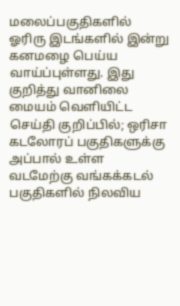மலைப்பகுதிகளில் ஓரிரு இடங்களில் இன்று கனமழை பெய்ய வாய்ப்புள்ளது. இது குறித்து வானிலை மையம் வெளியிட்ட செய்தி குறிப்பில்; ஒரிசா கடலோரப் பகுதிகளுக்கு அப்பால் உள்ள வடமேற்கு வங்கக்கடல் பகுதிகளில் நிலவிய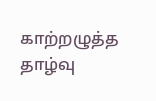காற்றழுத்த தாழ்வு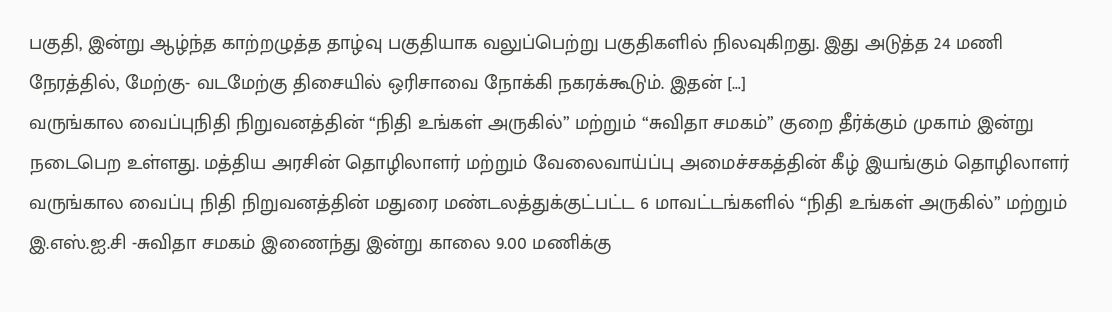பகுதி, இன்று ஆழ்ந்த காற்றழுத்த தாழ்வு பகுதியாக வலுப்பெற்று பகுதிகளில் நிலவுகிறது. இது அடுத்த 24 மணி நேரத்தில், மேற்கு- வடமேற்கு திசையில் ஒரிசாவை நோக்கி நகரக்கூடும். இதன் […]
வருங்கால வைப்புநிதி நிறுவனத்தின் “நிதி உங்கள் அருகில்” மற்றும் “சுவிதா சமகம்” குறை தீர்க்கும் முகாம் இன்று நடைபெற உள்ளது. மத்திய அரசின் தொழிலாளர் மற்றும் வேலைவாய்ப்பு அமைச்சகத்தின் கீழ் இயங்கும் தொழிலாளர் வருங்கால வைப்பு நிதி நிறுவனத்தின் மதுரை மண்டலத்துக்குட்பட்ட 6 மாவட்டங்களில் “நிதி உங்கள் அருகில்” மற்றும் இ.எஸ்.ஐ.சி -சுவிதா சமகம் இணைந்து இன்று காலை 9.00 மணிக்கு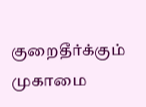குறைதீர்க்கும் முகாமை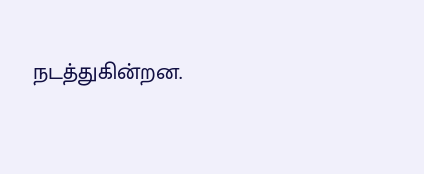நடத்துகின்றன.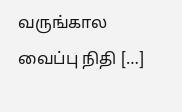வருங்கால வைப்பு நிதி […]